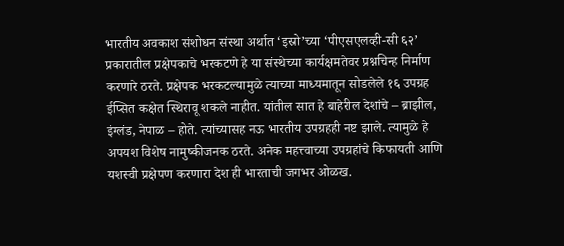भारतीय अवकाश संशोधन संस्था अर्थात ‘इस्रो’च्या ‘पीएसएलव्ही-सी ६२’ प्रकारातील प्रक्षेपकाचे भरकटणे हे या संस्थेच्या कार्यक्षमतेवर प्रश्नचिन्ह निर्माण करणारे ठरते. प्रक्षेपक भरकटल्यामुळे त्याच्या माध्यमातून सोडलेले १६ उपग्रह ईप्सित कक्षेत स्थिरावू शकले नाहीत. यांतील सात हे बाहेरील देशांचे – ब्राझील, इंग्लंड, नेपाळ – होते. त्यांच्यासह नऊ भारतीय उपग्रहही नष्ट झाले. त्यामुळे हे अपयश विशेष नामुष्कीजनक ठरते. अनेक महत्त्वाच्या उपग्रहांचे किफायती आणि यशस्वी प्रक्षेपण करणारा देश ही भारताची जगभर ओळख.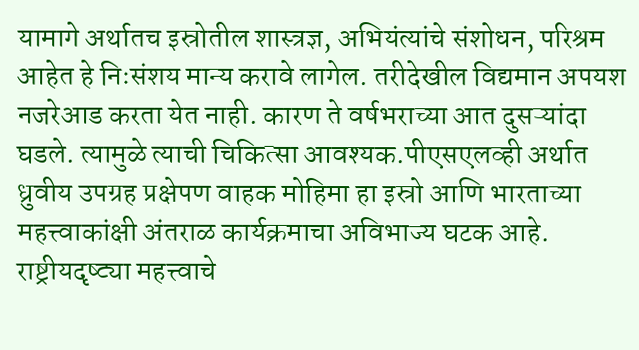यामागे अर्थातच इस्रोतील शास्त्रज्ञ, अभियंत्यांचे संशोधन, परिश्रम आहेत हे निःसंशय मान्य करावे लागेल. तरीदेखील विद्यमान अपयश नजरेआड करता येत नाही. कारण ते वर्षभराच्या आत दुसऱ्यांदा घडले. त्यामुळे त्याची चिकित्सा आवश्यक.पीएसएलव्ही अर्थात ध्रुवीय उपग्रह प्रक्षेपण वाहक मोहिमा हा इस्रो आणि भारताच्या महत्त्वाकांक्षी अंतराळ कार्यक्रमाचा अविभाज्य घटक आहे. राष्ट्रीयदृष्ट्या महत्त्वाचे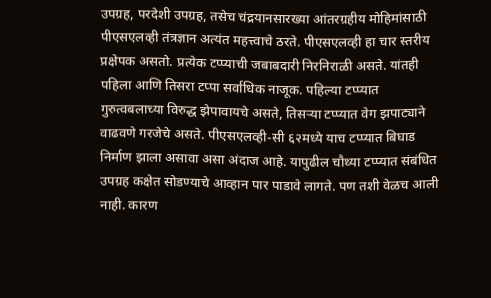उपग्रह, परदेशी उपग्रह, तसेच चंद्रयानसारख्या आंतरग्रहीय मोहिमांसाठी पीएसएलव्ही तंत्रज्ञान अत्यंत महत्त्वाचे ठरते. पीएसएलव्ही हा चार स्तरीय प्रक्षेपक असतो. प्रत्येक टप्प्याची जबाबदारी निरनिराळी असते. यांतही पहिला आणि तिसरा टप्पा सर्वाधिक नाजूक. पहिल्या टप्प्यात गुरुत्वबलाच्या विरुद्ध झेपावायचे असते, तिसऱ्या टप्प्यात वेग झपाट्याने वाढवणे गरजेचे असते. पीएसएलव्ही-सी ६२मध्ये याच टप्प्यात बिघाड निर्माण झाला असावा असा अंदाज आहे. यापुढील चौथ्या टप्प्यात संबंधित उपग्रह कक्षेत सोडण्याचे आव्हान पार पाडावे लागते. पण तशी वेळच आली नाही. कारण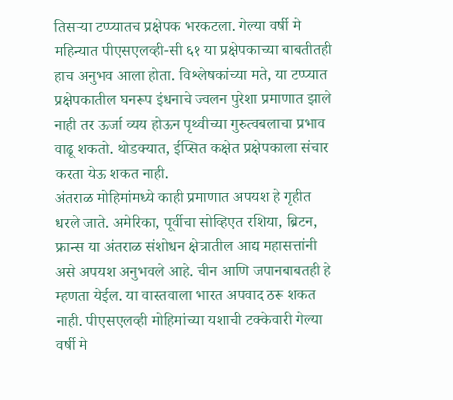तिसऱ्या टप्प्यातच प्रक्षेपक भरकटला. गेल्या वर्षी मे महिन्यात पीएसएलव्ही-सी ६१ या प्रक्षेपकाच्या बाबतीतही हाच अनुभव आला होता. विश्लेषकांच्या मते, या टप्प्यात प्रक्षेपकातील घनरूप इंधनाचे ज्वलन पुरेशा प्रमाणात झाले नाही तर ऊर्जा व्यय होऊन पृथ्वीच्या गुरुत्वबलाचा प्रभाव वाढू शकतो. थोडक्यात, ईप्सित कक्षेत प्रक्षेपकाला संचार करता येऊ शकत नाही.
अंतराळ मोहिमांमध्ये काही प्रमाणात अपयश हे गृहीत धरले जाते. अमेरिका, पूर्वीचा सोव्हिएत रशिया, ब्रिटन, फ्रान्स या अंतराळ संशोधन क्षेत्रातील आद्य महासत्तांनी असे अपयश अनुभवले आहे. चीन आणि जपानबाबतही हे म्हणता येईल. या वास्तवाला भारत अपवाद ठरू शकत नाही. पीएसएलव्ही मोहिमांच्या यशाची टक्केवारी गेल्या वर्षी मे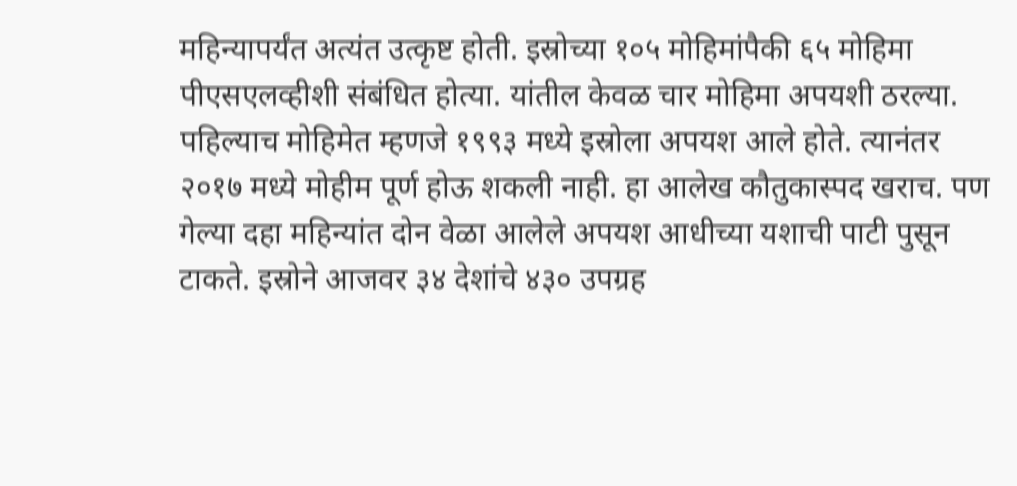महिन्यापर्यंत अत्यंत उत्कृष्ट होती. इस्रोच्या १०५ मोहिमांपैकी ६५ मोहिमा पीएसएलव्हीशी संबंधित होत्या. यांतील केवळ चार मोहिमा अपयशी ठरल्या. पहिल्याच मोहिमेत म्हणजे १९९३ मध्ये इस्रोला अपयश आले होते. त्यानंतर २०१७ मध्ये मोहीम पूर्ण होऊ शकली नाही. हा आलेख कौतुकास्पद खराच. पण गेल्या दहा महिन्यांत दोन वेळा आलेले अपयश आधीच्या यशाची पाटी पुसून टाकते. इस्रोने आजवर ३४ देशांचे ४३० उपग्रह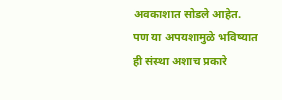अवकाशात सोडले आहेत. पण या अपयशामुळे भविष्यात ही संस्था अशाच प्रकारे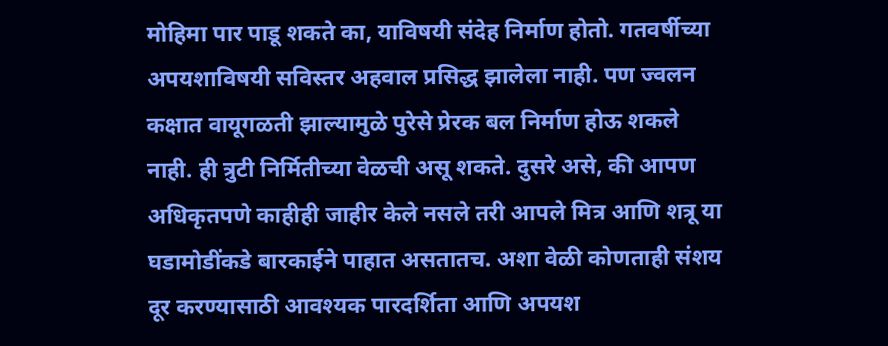मोहिमा पार पाडू शकते का, याविषयी संदेह निर्माण होतो. गतवर्षीच्या अपयशाविषयी सविस्तर अहवाल प्रसिद्ध झालेला नाही. पण ज्वलन कक्षात वायूगळती झाल्यामुळे पुरेसे प्रेरक बल निर्माण होऊ शकले नाही. ही त्रुटी निर्मितीच्या वेळची असू शकते. दुसरे असे, की आपण अधिकृतपणे काहीही जाहीर केले नसले तरी आपले मित्र आणि शत्रू या घडामोडींकडे बारकाईने पाहात असतातच. अशा वेळी कोणताही संशय दूर करण्यासाठी आवश्यक पारदर्शिता आणि अपयश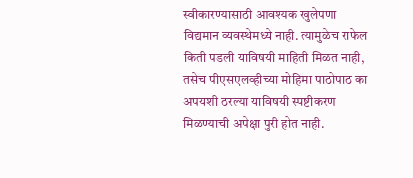स्वीकारण्यासाठी आवश्यक खुलेपणा विद्यमान व्यवस्थेमध्ये नाही. त्यामुळेच राफेल किती पडली याविषयी माहिती मिळत नाही, तसेच पीएसएलव्हीच्या मोहिमा पाठोपाठ का अपयशी ठरल्या याविषयी स्पष्टीकरण मिळण्याची अपेक्षा पुरी होत नाही.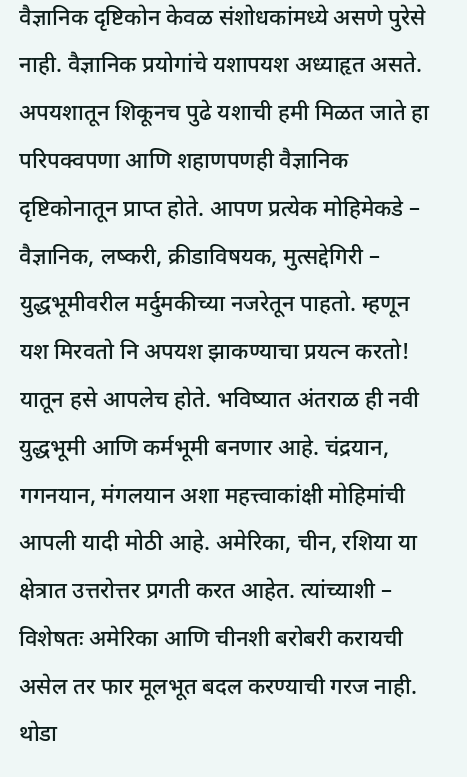वैज्ञानिक दृष्टिकोन केवळ संशोधकांमध्ये असणे पुरेसे नाही. वैज्ञानिक प्रयोगांचे यशापयश अध्याहृत असते. अपयशातून शिकूनच पुढे यशाची हमी मिळत जाते हा परिपक्वपणा आणि शहाणपणही वैज्ञानिक दृष्टिकोनातून प्राप्त होते. आपण प्रत्येक मोहिमेकडे – वैज्ञानिक, लष्करी, क्रीडाविषयक, मुत्सद्देगिरी – युद्धभूमीवरील मर्दुमकीच्या नजरेतून पाहतो. म्हणून यश मिरवतो नि अपयश झाकण्याचा प्रयत्न करतो! यातून हसे आपलेच होते. भविष्यात अंतराळ ही नवी युद्धभूमी आणि कर्मभूमी बनणार आहे. चंद्रयान, गगनयान, मंगलयान अशा महत्त्वाकांक्षी मोहिमांची आपली यादी मोठी आहे. अमेरिका, चीन, रशिया या क्षेत्रात उत्तरोत्तर प्रगती करत आहेत. त्यांच्याशी – विशेषतः अमेरिका आणि चीनशी बरोबरी करायची असेल तर फार मूलभूत बदल करण्याची गरज नाही. थोडा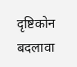दृष्टिकोन बदलावा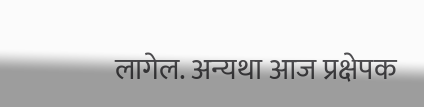लागेल. अन्यथा आज प्रक्षेपक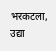भरकटला, उद्या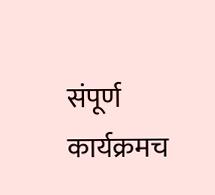संपूर्ण कार्यक्रमच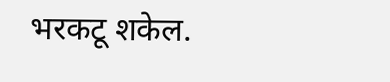भरकटू शकेल.